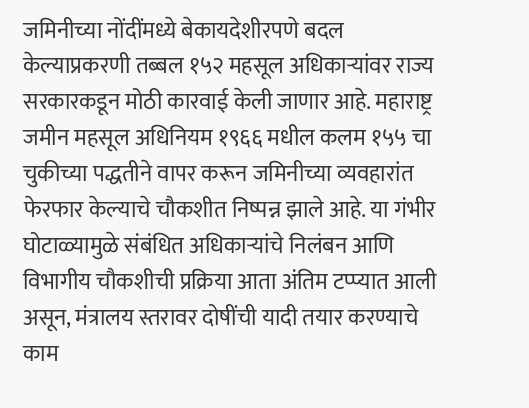जमिनीच्या नोंदींमध्ये बेकायदेशीरपणे बदल केल्याप्रकरणी तब्बल १५२ महसूल अधिकाऱ्यांवर राज्य सरकारकडून मोठी कारवाई केली जाणार आहे. महाराष्ट्र जमीन महसूल अधिनियम १९६६ मधील कलम १५५ चा चुकीच्या पद्धतीने वापर करून जमिनीच्या व्यवहारांत फेरफार केल्याचे चौकशीत निष्पन्न झाले आहे. या गंभीर घोटाळ्यामुळे संबंधित अधिकाऱ्यांचे निलंबन आणि विभागीय चौकशीची प्रक्रिया आता अंतिम टप्प्यात आली असून, मंत्रालय स्तरावर दोषींची यादी तयार करण्याचे काम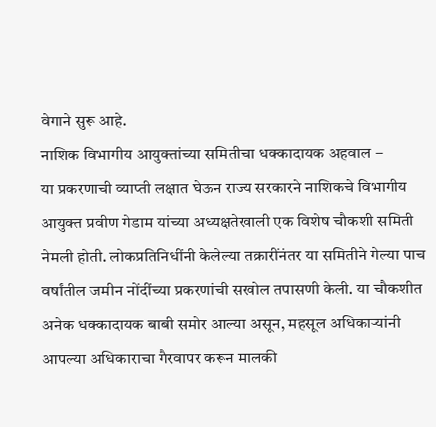वेगाने सुरू आहे.
नाशिक विभागीय आयुक्तांच्या समितीचा धक्कादायक अहवाल –
या प्रकरणाची व्याप्ती लक्षात घेऊन राज्य सरकारने नाशिकचे विभागीय आयुक्त प्रवीण गेडाम यांच्या अध्यक्षतेखाली एक विशेष चौकशी समिती नेमली होती. लोकप्रतिनिधींनी केलेल्या तक्रारींनंतर या समितीने गेल्या पाच वर्षांतील जमीन नोंदींच्या प्रकरणांची सखोल तपासणी केली. या चौकशीत अनेक धक्कादायक बाबी समोर आल्या असून, महसूल अधिकाऱ्यांनी आपल्या अधिकाराचा गैरवापर करून मालकी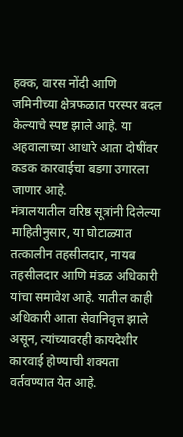हक्क, वारस नोंदी आणि जमिनीच्या क्षेत्रफळात परस्पर बदल केल्याचे स्पष्ट झाले आहे. या अहवालाच्या आधारे आता दोषींवर कडक कारवाईचा बडगा उगारला जाणार आहे.
मंत्रालयातील वरिष्ठ सूत्रांनी दिलेल्या माहितीनुसार, या घोटाळ्यात तत्कालीन तहसीलदार, नायब तहसीलदार आणि मंडळ अधिकारी यांचा समावेश आहे. यातील काही अधिकारी आता सेवानिवृत्त झाले असून, त्यांच्यावरही कायदेशीर कारवाई होण्याची शक्यता वर्तवण्यात येत आहे.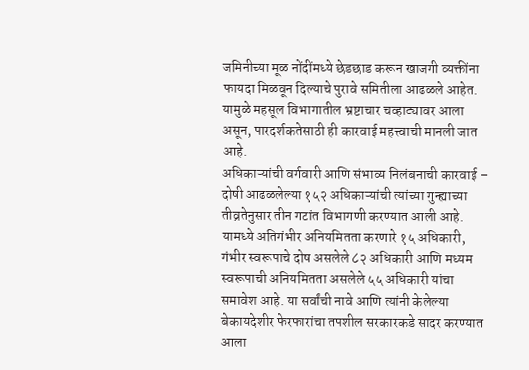जमिनीच्या मूळ नोंदींमध्ये छेडछाड करून खाजगी व्यक्तींना फायदा मिळवून दिल्याचे पुरावे समितीला आढळले आहेत. यामुळे महसूल विभागातील भ्रष्टाचार चव्हाट्यावर आला असून, पारदर्शकतेसाठी ही कारवाई महत्त्वाची मानली जात आहे.
अधिकाऱ्यांची वर्गवारी आणि संभाव्य निलंबनाची कारवाई –
दोषी आढळलेल्या १५२ अधिकाऱ्यांची त्यांच्या गुन्ह्याच्या तीव्रतेनुसार तीन गटांत विभागणी करण्यात आली आहे. यामध्ये अतिगंभीर अनियमितता करणारे १५ अधिकारी, गंभीर स्वरूपाचे दोष असलेले ८२ अधिकारी आणि मध्यम स्वरूपाची अनियमितता असलेले ५५ अधिकारी यांचा समावेश आहे. या सर्वांची नावे आणि त्यांनी केलेल्या बेकायदेशीर फेरफारांचा तपशील सरकारकडे सादर करण्यात आला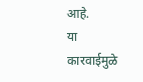आहे.
या कारवाईमुळे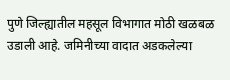पुणे जिल्ह्यातील महसूल विभागात मोठी खळबळ उडाली आहे. जमिनीच्या वादात अडकलेल्या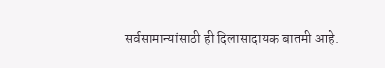सर्वसामान्यांसाठी ही दिलासादायक बातमी आहे.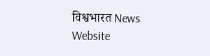विश्वभारत News Website